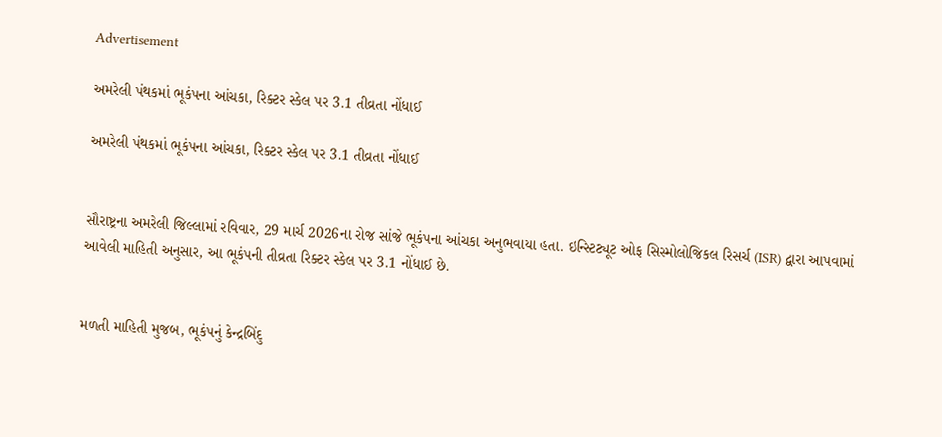Advertisement

અમરેલી પંથકમાં ભૂકંપના આંચકા, રિક્ટર સ્કેલ પર 3.1 તીવ્રતા નોંધાઈ

અમરેલી પંથકમાં ભૂકંપના આંચકા, રિક્ટર સ્કેલ પર 3.1 તીવ્રતા નોંધાઈ


સૌરાષ્ટ્રના અમરેલી જિલ્લામાં રવિવાર, 29 માર્ચ 2026ના રોજ સાંજે ભૂકંપના આંચકા અનુભવાયા હતા. ઇન્સ્ટિટ્યૂટ ઓફ સિસ્મોલોજિકલ રિસર્ચ (ISR) દ્વારા આપવામાં આવેલી માહિતી અનુસાર, આ ભૂકંપની તીવ્રતા રિક્ટર સ્કેલ પર 3.1 નોંધાઈ છે.


મળતી માહિતી મુજબ, ભૂકંપનું કેન્દ્રબિંદુ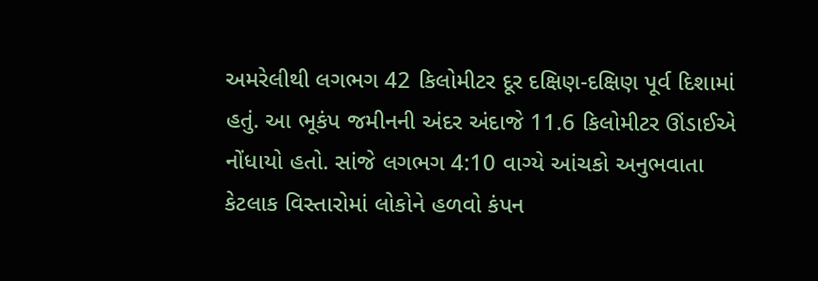અમરેલીથી લગભગ 42 કિલોમીટર દૂર દક્ષિણ-દક્ષિણ પૂર્વ દિશામાં હતું. આ ભૂકંપ જમીનની અંદર અંદાજે 11.6 કિલોમીટર ઊંડાઈએ નોંધાયો હતો. સાંજે લગભગ 4:10 વાગ્યે આંચકો અનુભવાતા કેટલાક વિસ્તારોમાં લોકોને હળવો કંપન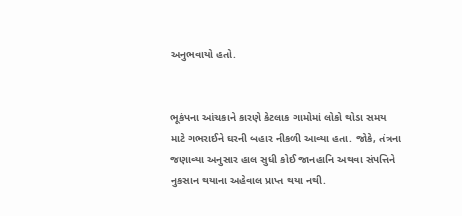અનુભવાયો હતો.


ભૂકંપના આંચકાને કારણે કેટલાક ગામોમાં લોકો થોડા સમય માટે ગભરાઈને ઘરની બહાર નીકળી આવ્યા હતા. જોકે, તંત્રના જણાવ્યા અનુસાર હાલ સુધી કોઈ જાનહાનિ અથવા સંપત્તિને નુકસાન થયાના અહેવાલ પ્રાપ્ત થયા નથી.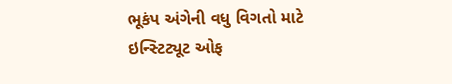ભૂકંપ અંગેની વધુ વિગતો માટે ઇન્સ્ટિટ્યૂટ ઓફ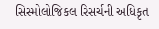સિસ્મોલોજિકલ રિસર્ચની અધિકૃત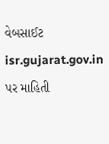વેબસાઈટ isr.gujarat.gov.in પર માહિતી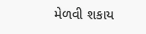મેળવી શકાય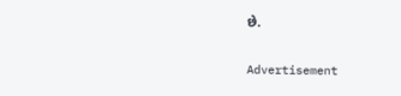છે.

Advertisement